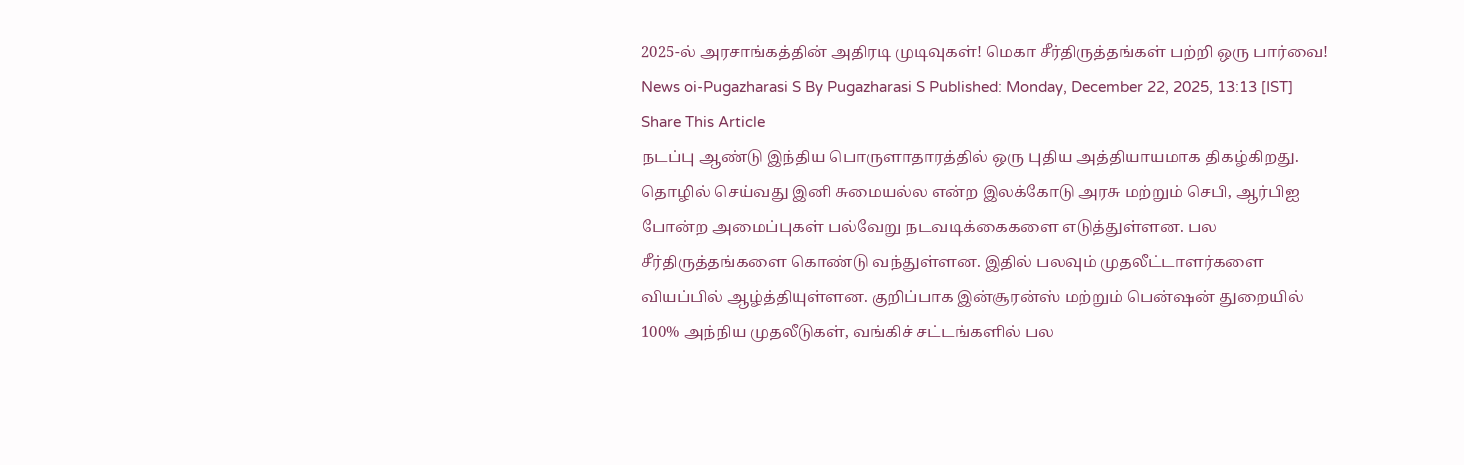2025-ல் அரசாங்கத்தின் அதிரடி முடிவுகள்! மெகா சீர்திருத்தங்கள் பற்றி ஒரு பார்வை!
News oi-Pugazharasi S By Pugazharasi S Published: Monday, December 22, 2025, 13:13 [IST] Share This Article
நடப்பு ஆண்டு இந்திய பொருளாதாரத்தில் ஒரு புதிய அத்தியாயமாக திகழ்கிறது. தொழில் செய்வது இனி சுமையல்ல என்ற இலக்கோடு அரசு மற்றும் செபி, ஆர்பிஐ போன்ற அமைப்புகள் பல்வேறு நடவடிக்கைகளை எடுத்துள்ளன. பல சீர்திருத்தங்களை கொண்டு வந்துள்ளன. இதில் பலவும் முதலீட்டாளர்களை வியப்பில் ஆழ்த்தியுள்ளன. குறிப்பாக இன்சூரன்ஸ் மற்றும் பென்ஷன் துறையில் 100% அந்நிய முதலீடுகள், வங்கிச் சட்டங்களில் பல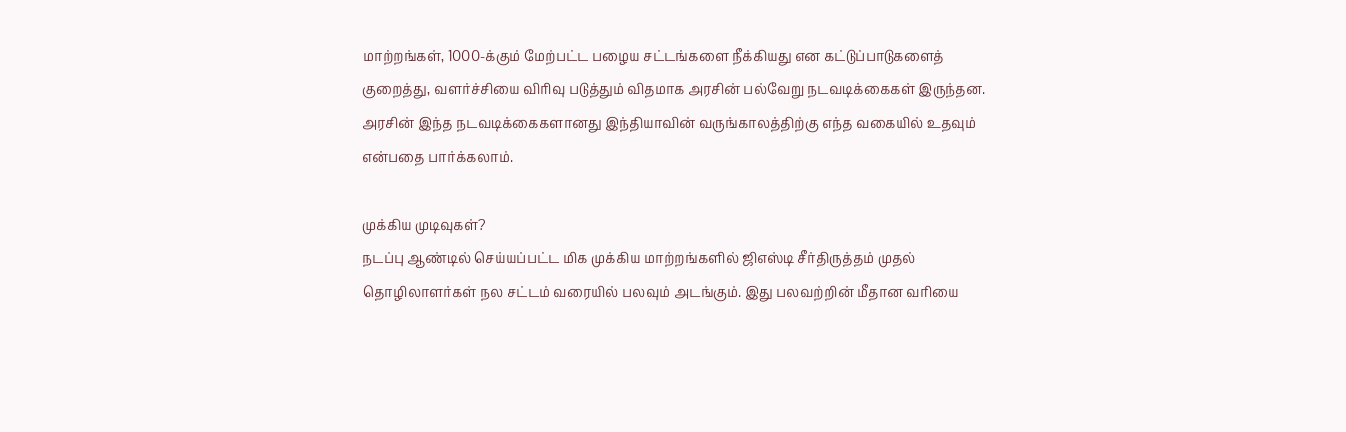மாற்றங்கள், 1000-க்கும் மேற்பட்ட பழைய சட்டங்களை நீக்கியது என கட்டுப்பாடுகளைத் குறைத்து, வளர்ச்சியை விரிவு படுத்தும் விதமாக அரசின் பல்வேறு நடவடிக்கைகள் இருந்தன. அரசின் இந்த நடவடிக்கைகளானது இந்தியாவின் வருங்காலத்திற்கு எந்த வகையில் உதவும் என்பதை பார்க்கலாம்.

முக்கிய முடிவுகள்?
நடப்பு ஆண்டில் செய்யப்பட்ட மிக முக்கிய மாற்றங்களில் ஜிஎஸ்டி சீர்திருத்தம் முதல் தொழிலாளர்கள் நல சட்டம் வரையில் பலவும் அடங்கும். இது பலவற்றின் மீதான வரியை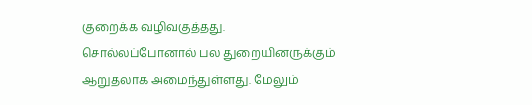குறைக்க வழிவகுத்தது. சொல்லப்போனால் பல துறையினருக்கும் ஆறுதலாக அமைந்துள்ளது. மேலும்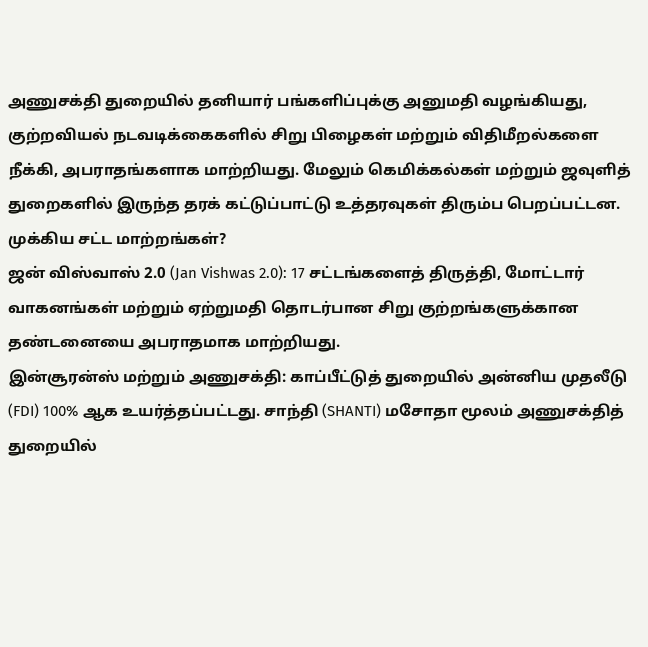அணுசக்தி துறையில் தனியார் பங்களிப்புக்கு அனுமதி வழங்கியது, குற்றவியல் நடவடிக்கைகளில் சிறு பிழைகள் மற்றும் விதிமீறல்களை நீக்கி, அபராதங்களாக மாற்றியது. மேலும் கெமிக்கல்கள் மற்றும் ஜவுளித் துறைகளில் இருந்த தரக் கட்டுப்பாட்டு உத்தரவுகள் திரும்ப பெறப்பட்டன.
முக்கிய சட்ட மாற்றங்கள்?
ஜன் விஸ்வாஸ் 2.0 (Jan Vishwas 2.0): 17 சட்டங்களைத் திருத்தி, மோட்டார் வாகனங்கள் மற்றும் ஏற்றுமதி தொடர்பான சிறு குற்றங்களுக்கான தண்டனையை அபராதமாக மாற்றியது.
இன்சூரன்ஸ் மற்றும் அணுசக்தி: காப்பீட்டுத் துறையில் அன்னிய முதலீடு (FDI) 100% ஆக உயர்த்தப்பட்டது. சாந்தி (SHANTI) மசோதா மூலம் அணுசக்தித் துறையில்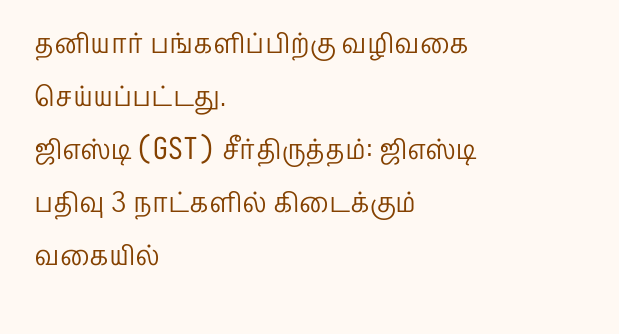தனியார் பங்களிப்பிற்கு வழிவகை செய்யப்பட்டது.
ஜிஎஸ்டி (GST) சீர்திருத்தம்: ஜிஎஸ்டி பதிவு 3 நாட்களில் கிடைக்கும் வகையில்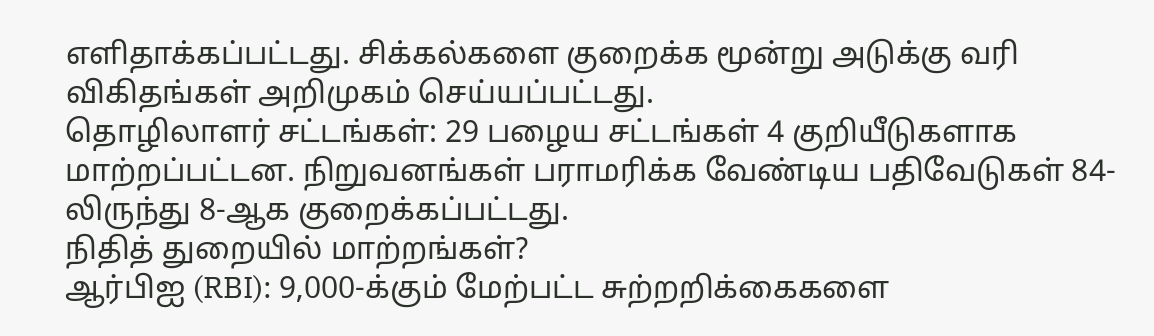எளிதாக்கப்பட்டது. சிக்கல்களை குறைக்க மூன்று அடுக்கு வரி விகிதங்கள் அறிமுகம் செய்யப்பட்டது.
தொழிலாளர் சட்டங்கள்: 29 பழைய சட்டங்கள் 4 குறியீடுகளாக மாற்றப்பட்டன. நிறுவனங்கள் பராமரிக்க வேண்டிய பதிவேடுகள் 84-லிருந்து 8-ஆக குறைக்கப்பட்டது.
நிதித் துறையில் மாற்றங்கள்?
ஆர்பிஐ (RBI): 9,000-க்கும் மேற்பட்ட சுற்றறிக்கைகளை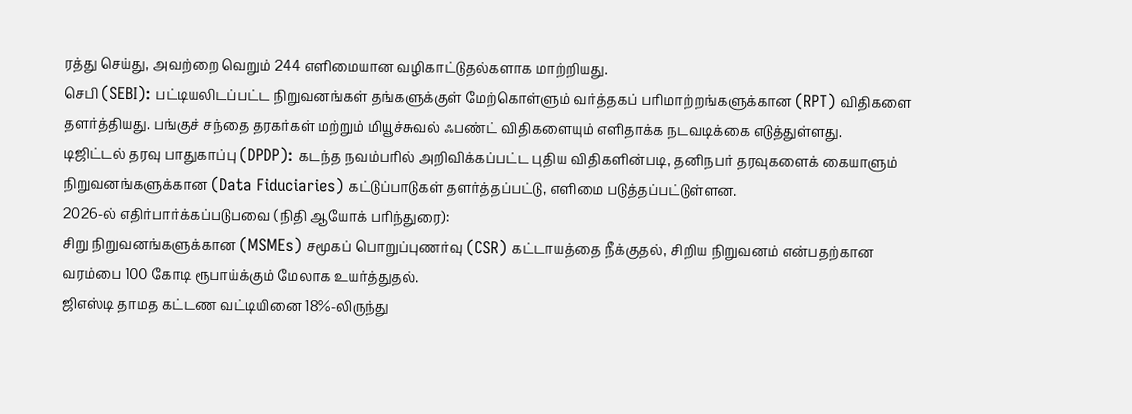ரத்து செய்து, அவற்றை வெறும் 244 எளிமையான வழிகாட்டுதல்களாக மாற்றியது.
செபி (SEBI): பட்டியலிடப்பட்ட நிறுவனங்கள் தங்களுக்குள் மேற்கொள்ளும் வர்த்தகப் பரிமாற்றங்களுக்கான (RPT) விதிகளை தளர்த்தியது. பங்குச் சந்தை தரகர்கள் மற்றும் மியூச்சுவல் ஃபண்ட் விதிகளையும் எளிதாக்க நடவடிக்கை எடுத்துள்ளது.
டிஜிட்டல் தரவு பாதுகாப்பு (DPDP): கடந்த நவம்பரில் அறிவிக்கப்பட்ட புதிய விதிகளின்படி, தனிநபர் தரவுகளைக் கையாளும் நிறுவனங்களுக்கான (Data Fiduciaries) கட்டுப்பாடுகள் தளர்த்தப்பட்டு, எளிமை படுத்தப்பட்டுள்ளன.
2026-ல் எதிர்பார்க்கப்படுபவை (நிதி ஆயோக் பரிந்துரை):
சிறு நிறுவனங்களுக்கான (MSMEs) சமூகப் பொறுப்புணர்வு (CSR) கட்டாயத்தை நீக்குதல், சிறிய நிறுவனம் என்பதற்கான வரம்பை 100 கோடி ரூபாய்க்கும் மேலாக உயர்த்துதல்.
ஜிஎஸ்டி தாமத கட்டண வட்டியினை 18%-லிருந்து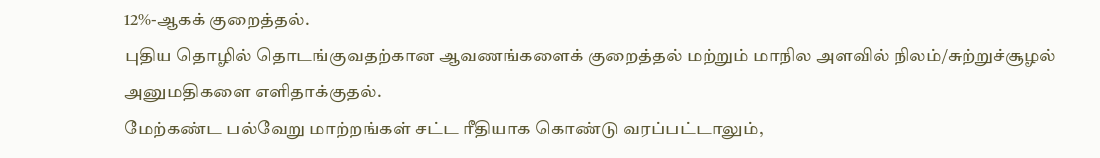12%-ஆகக் குறைத்தல்.
புதிய தொழில் தொடங்குவதற்கான ஆவணங்களைக் குறைத்தல் மற்றும் மாநில அளவில் நிலம்/சுற்றுச்சூழல் அனுமதிகளை எளிதாக்குதல்.
மேற்கண்ட பல்வேறு மாற்றங்கள் சட்ட ரீதியாக கொண்டு வரப்பட்டாலும்,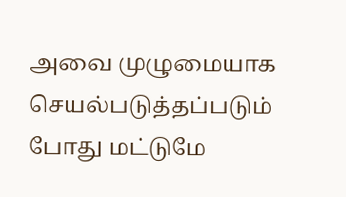அவை முழுமையாக செயல்படுத்தப்படும் போது மட்டுமே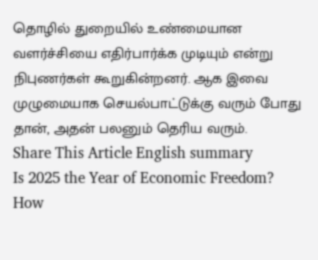தொழில் துறையில் உண்மையான வளர்ச்சியை எதிர்பார்க்க முடியும் என்று நிபுணர்கள் கூறுகின்றனர். ஆக இவை முழுமையாக செயல்பாட்டுக்கு வரும் போது தான், அதன் பலனும் தெரிய வரும்.
Share This Article English summary
Is 2025 the Year of Economic Freedom? How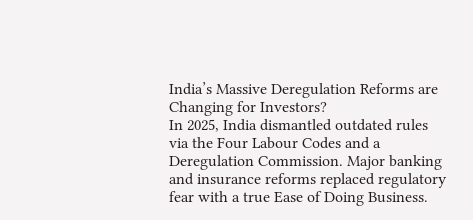India’s Massive Deregulation Reforms are Changing for Investors?
In 2025, India dismantled outdated rules via the Four Labour Codes and a Deregulation Commission. Major banking and insurance reforms replaced regulatory fear with a true Ease of Doing Business.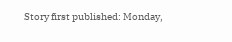Story first published: Monday,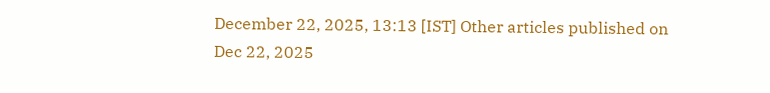December 22, 2025, 13:13 [IST] Other articles published on Dec 22, 2025